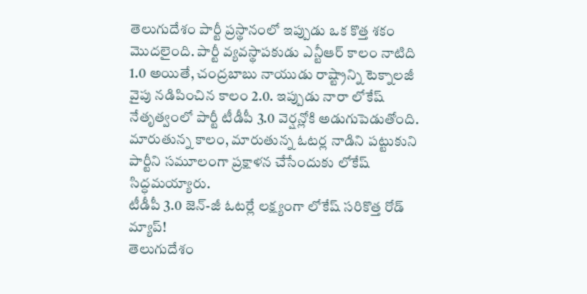తెలుగుదేశం పార్టీ ప్రస్థానంలో ఇప్పుడు ఒక కొత్త శకం మొదలైంది. పార్టీ వ్యవస్థాపకుడు ఎన్టీఆర్ కాలం నాటిది 1.0 అయితే, చంద్రబాబు నాయుడు రాష్ట్రాన్ని టెక్నాలజీ వైపు నడిపించిన కాలం 2.0. ఇప్పుడు నారా లోకేష్ నేతృత్వంలో పార్టీ టీడీపీ 3.0 వెర్షన్లోకి అడుగుపెడుతోంది. మారుతున్న కాలం, మారుతున్న ఓటర్ల నాడిని పట్టుకుని పార్టీని సమూలంగా ప్రక్షాళన చేసేందుకు లోకేష్ సిద్ధమయ్యారు.
టీడీపీ 3.0 జెన్-జీ ఓటర్లే లక్ష్యంగా లోకేష్ సరికొత్త రోడ్ మ్యాప్!
తెలుగుదేశం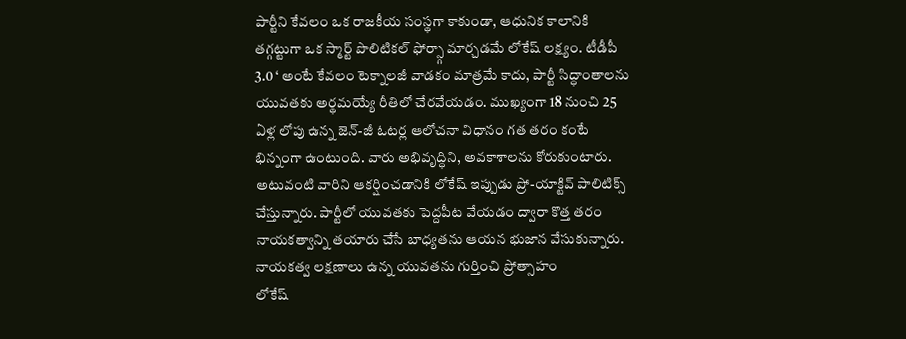పార్టీని కేవలం ఒక రాజకీయ సంస్థగా కాకుండా, ఆధునిక కాలానికి తగ్గట్టుగా ఒక స్మార్ట్ పొలిటికల్ ఫోర్స్గా మార్చడమే లోకేష్ లక్ష్యం. టీడీపీ 3.0 ‘ అంటే కేవలం టెక్నాలజీ వాడకం మాత్రమే కాదు, పార్టీ సిద్ధాంతాలను యువతకు అర్థమయ్యే రీతిలో చేరవేయడం. ముఖ్యంగా 18 నుంచి 25 ఏళ్ల లోపు ఉన్న జెన్-జీ ఓటర్ల ఆలోచనా విధానం గత తరం కంటే భిన్నంగా ఉంటుంది. వారు అభివృద్ధిని, అవకాశాలను కోరుకుంటారు. అటువంటి వారిని ఆకర్షించడానికి లోకేష్ ఇప్పుడు ప్రో-యాక్టివ్ పాలిటిక్స్ చేస్తున్నారు. పార్టీలో యువతకు పెద్దపీట వేయడం ద్వారా కొత్త తరం నాయకత్వాన్ని తయారు చేసే బాధ్యతను ఆయన భుజాన వేసుకున్నారు.
నాయకత్వ లక్షణాలు ఉన్న యువతను గుర్తించి ప్రోత్సాహం
లోకేష్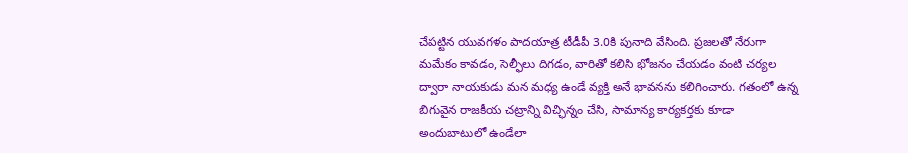చేపట్టిన యువగళం పాదయాత్ర టీడీపీ 3.0కి పునాది వేసింది. ప్రజలతో నేరుగా మమేకం కావడం, సెల్ఫీలు దిగడం, వారితో కలిసి భోజనం చేయడం వంటి చర్యల ద్వారా నాయకుడు మన మధ్య ఉండే వ్యక్తి అనే భావనను కలిగించారు. గతంలో ఉన్న బిగువైన రాజకీయ చట్రాన్ని విచ్ఛిన్నం చేసి, సామాన్య కార్యకర్తకు కూడా అందుబాటులో ఉండేలా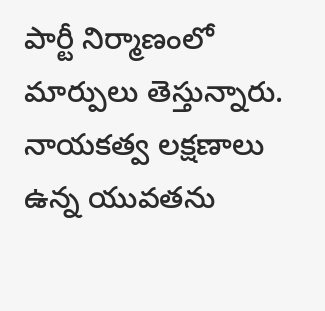పార్టీ నిర్మాణంలో మార్పులు తెస్తున్నారు. నాయకత్వ లక్షణాలు ఉన్న యువతను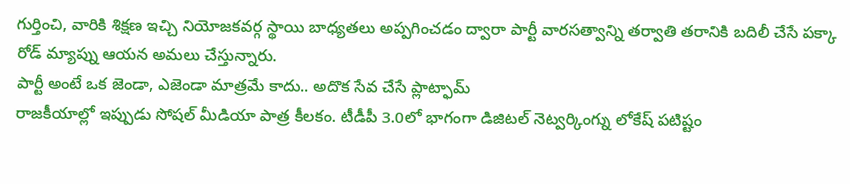గుర్తించి, వారికి శిక్షణ ఇచ్చి నియోజకవర్గ స్థాయి బాధ్యతలు అప్పగించడం ద్వారా పార్టీ వారసత్వాన్ని తర్వాతి తరానికి బదిలీ చేసే పక్కా రోడ్ మ్యాప్ను ఆయన అమలు చేస్తున్నారు.
పార్టీ అంటే ఒక జెండా, ఎజెండా మాత్రమే కాదు.. అదొక సేవ చేసే ప్లాట్ఫామ్
రాజకీయాల్లో ఇప్పుడు సోషల్ మీడియా పాత్ర కీలకం. టీడీపీ 3.0లో భాగంగా డిజిటల్ నెట్వర్కింగ్ను లోకేష్ పటిష్టం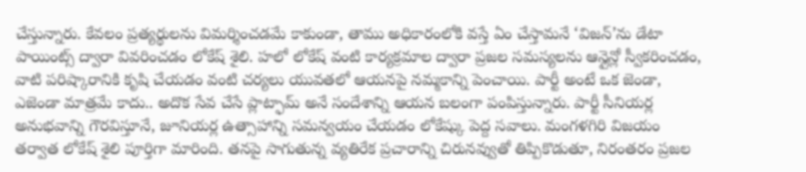చేస్తున్నారు. కేవలం ప్రత్యర్థులను విమర్శించడమే కాకుండా, తాము అధికారంలోకి వస్తే ఏం చేస్తామనే ‘విజన్’ను డేటా పాయింట్స్ ద్వారా వివరించడం లోకేష్ శైలి. హలో లోకేష్ వంటి కార్యక్రమాల ద్వారా ప్రజల సమస్యలను ఆన్లైన్లో స్వీకరించడం, వాటి పరిష్కారానికి కృషి చేయడం వంటి చర్యలు యువతలో ఆయనపై నమ్మకాన్ని పెంచాయి. పార్టీ అంటే ఒక జెండా, ఎజెండా మాత్రమే కాదు.. అదొక సేవ చేసే ప్లాట్ఫామ్ అనే సందేశాన్ని ఆయన బలంగా పంపిస్తున్నారు. పార్టీ సీనియర్ల అనుభవాన్ని గౌరవిస్తూనే, జూనియర్ల ఉత్సాహాన్ని సమన్వయం చేయడం లోకేష్కు పెద్ద సవాలు. మంగళగిరి విజయం తర్వాత లోకేష్ శైలి పూర్తిగా మారింది. తనపై సాగుతున్న వ్యతిరేక ప్రచారాన్ని చిరునవ్వుతో తిప్పికొడుతూ, నిరంతరం ప్రజల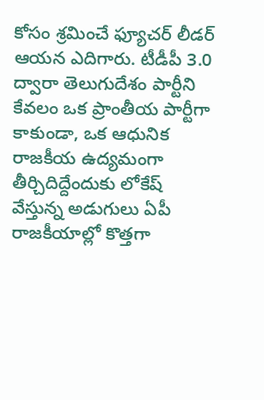కోసం శ్రమించే ఫ్యూచర్ లీడర్ ఆయన ఎదిగారు. టీడీపీ 3.0 ద్వారా తెలుగుదేశం పార్టీని కేవలం ఒక ప్రాంతీయ పార్టీగా కాకుండా, ఒక ఆధునిక రాజకీయ ఉద్యమంగా తీర్చిదిద్దేందుకు లోకేష్ వేస్తున్న అడుగులు ఏపీ రాజకీయాల్లో కొత్తగా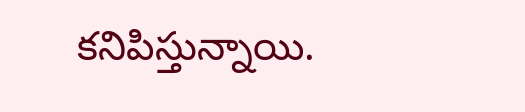కనిపిస్తున్నాయి.